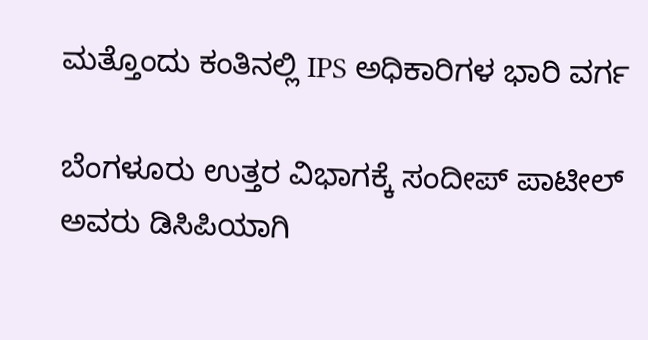ಮತ್ತೊಂದು ಕಂತಿನಲ್ಲಿ IPS ಅಧಿಕಾರಿಗಳ ಭಾರಿ ವರ್ಗ

ಬೆಂಗಳೂರು ಉತ್ತರ ವಿಭಾಗಕ್ಕೆ ಸಂದೀಪ್ ಪಾಟೀಲ್ ಅವರು ಡಿಸಿಪಿಯಾಗಿ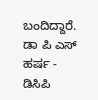ಬಂದಿದ್ದಾರೆ. ಡಾ ಪಿ ಎಸ್ ಹರ್ಷ - ಡಿಸಿಪಿ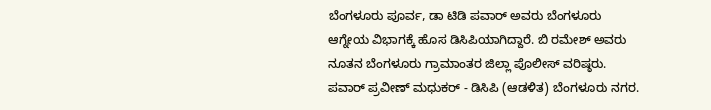ಬೆಂಗಳೂರು ಪೂರ್ವ, ಡಾ ಟಿಡಿ ಪವಾರ್ ಅವರು ಬೆಂಗಳೂರು ಆಗ್ನೇಯ ವಿಭಾಗಕ್ಕೆ ಹೊಸ ಡಿಸಿಪಿಯಾಗಿದ್ದಾರೆ. ಬಿ ರಮೇಶ್ ಅವರು ನೂತನ ಬೆಂಗಳೂರು ಗ್ರಾಮಾಂತರ ಜಿಲ್ಲಾ ಪೊಲೀಸ್ ವರಿಷ್ಠರು. ಪವಾರ್ ಪ್ರವೀಣ್ ಮಧುಕರ್ - ಡಿಸಿಪಿ (ಆಡಳಿತ) ಬೆಂಗಳೂರು ನಗರ.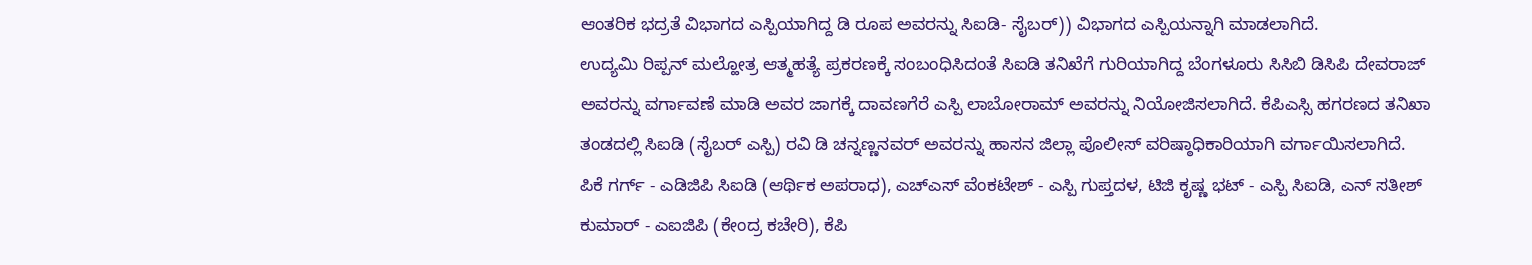ಆಂತರಿಕ ಭದ್ರತೆ ವಿಭಾಗದ ಎಸ್ಪಿಯಾಗಿದ್ದ ಡಿ ರೂಪ ಅವರನ್ನು ಸಿಐಡಿ- ಸೈಬರ್)) ವಿಭಾಗದ ಎಸ್ಪಿಯನ್ನಾಗಿ ಮಾಡಲಾಗಿದೆ.
ಉದ್ಯಮಿ ರಿಪ್ಪನ್ ಮಲ್ಹೋತ್ರ ಆತ್ಮಹತ್ಯೆ ಪ್ರಕರಣಕ್ಕೆ ಸಂಬಂಧಿಸಿದಂತೆ ಸಿಐಡಿ ತನಿಖೆಗೆ ಗುರಿಯಾಗಿದ್ದ ಬೆಂಗಳೂರು ಸಿಸಿಬಿ ಡಿಸಿಪಿ ದೇವರಾಜ್ ಅವರನ್ನು ವರ್ಗಾವಣೆ ಮಾಡಿ ಅವರ ಜಾಗಕ್ಕೆ ದಾವಣಗೆರೆ ಎಸ್ಪಿ ಲಾಬೋರಾಮ್ ಅವರನ್ನು ನಿಯೋಜಿಸಲಾಗಿದೆ. ಕೆಪಿಎಸ್ಸಿ ಹಗರಣದ ತನಿಖಾ ತಂಡದಲ್ಲಿ ಸಿಐಡಿ (ಸೈಬರ್ ಎಸ್ಪಿ) ರವಿ ಡಿ ಚನ್ನಣ್ಣನವರ್ ಅವರನ್ನು ಹಾಸನ ಜಿಲ್ಲಾ ಪೊಲೀಸ್ ವರಿಷ್ಠಾಧಿಕಾರಿಯಾಗಿ ವರ್ಗಾಯಿಸಲಾಗಿದೆ.
ಪಿಕೆ ಗರ್ಗ್ - ಎಡಿಜಿಪಿ ಸಿಐಡಿ (ಆರ್ಥಿಕ ಅಪರಾಧ), ಎಚ್ಎಸ್ ವೆಂಕಟೇಶ್ - ಎಸ್ಪಿ ಗುಪ್ತದಳ, ಟಿಜಿ ಕೃಷ್ಣ ಭಟ್ - ಎಸ್ಪಿ ಸಿಐಡಿ, ಎನ್ ಸತೀಶ್ ಕುಮಾರ್ - ಎಐಜಿಪಿ (ಕೇಂದ್ರ ಕಚೇರಿ), ಕೆಪಿ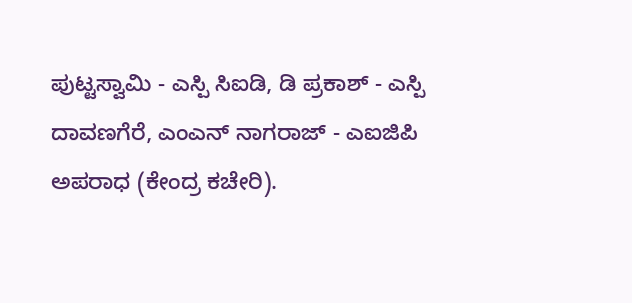ಪುಟ್ಟಸ್ವಾಮಿ - ಎಸ್ಪಿ ಸಿಐಡಿ, ಡಿ ಪ್ರಕಾಶ್ - ಎಸ್ಪಿ ದಾವಣಗೆರೆ, ಎಂಎನ್ ನಾಗರಾಜ್ - ಎಐಜಿಪಿ ಅಪರಾಧ (ಕೇಂದ್ರ ಕಚೇರಿ).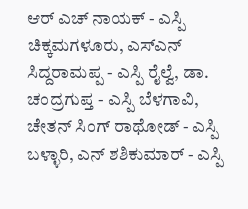ಆರ್ ಎಚ್ ನಾಯಕ್ - ಎಸ್ಪಿ ಚಿಕ್ಕಮಗಳೂರು, ಎಸ್ಎನ್ ಸಿದ್ದರಾಮಪ್ಪ - ಎಸ್ಪಿ ರೈಲ್ವೆ, ಡಾ. ಚಂದ್ರಗುಪ್ತ - ಎಸ್ಪಿ ಬೆಳಗಾವಿ, ಚೇತನ್ ಸಿಂಗ್ ರಾಥೋಡ್ - ಎಸ್ಪಿ ಬಳ್ಳಾರಿ, ಎನ್ ಶಶಿಕುಮಾರ್ - ಎಸ್ಪಿ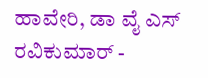ಹಾವೇರಿ, ಡಾ ವೈ ಎಸ್ ರವಿಕುಮಾರ್ -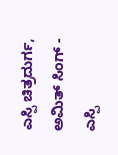ಎಸ್ಪಿ ಚಿತ್ರದುರ್ಗ, ಅಮಿತ್ ಸಿಂಗ್ - ಎಸ್ಪಿ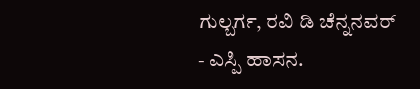ಗುಲ್ಬರ್ಗ, ರವಿ ಡಿ ಚೆನ್ನನವರ್ - ಎಸ್ಪಿ ಹಾಸನ.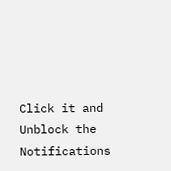Click it and Unblock the Notifications